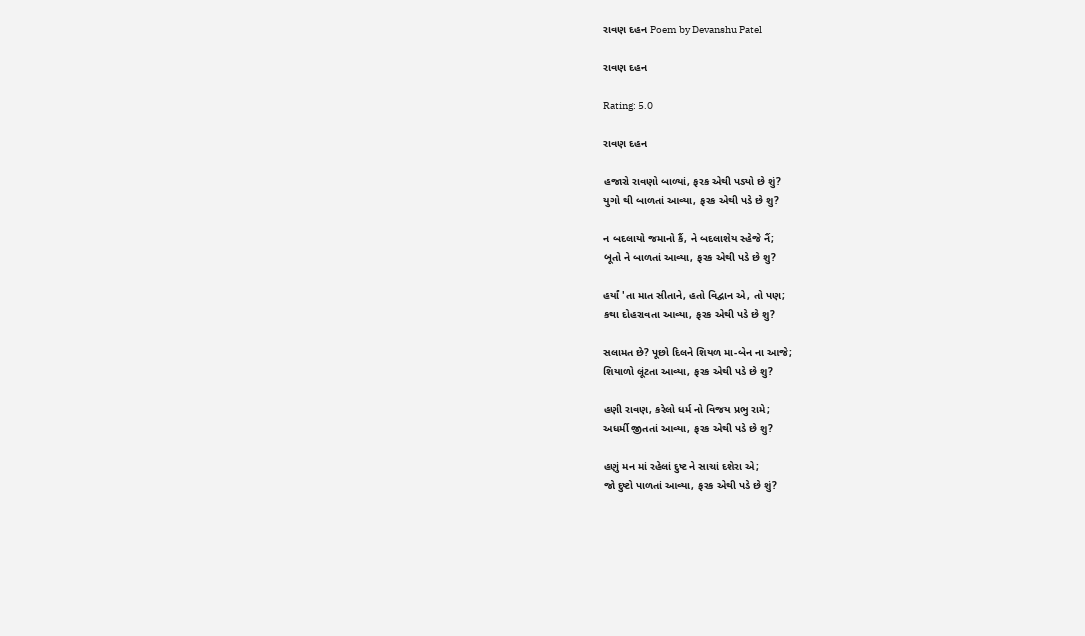રાવણ દહન Poem by Devanshu Patel

રાવણ દહન

Rating: 5.0

રાવણ દહન

હજારો રાવણો બાળ્યાં, ફરક એથી પડ્યો છે શું?
યુગો થી બાળતાં આવ્યા, ફરક એથી પડે છે શુ?

ન બદલાયો જમાનો કૈં, ને બદલાશેય સ્હેજે નૈં;
બૂતો ને બાળતાં આવ્યા, ફરક એથી પડે છે શુ?

હર્યાં 'તા માત સીતાને, હતો વિદ્વાન એ, તો પણ;
કથા દોહરાવતા આવ્યા, ફરક એથી પડે છે શુ?

સલામત છે? પૂછો દિલને શિયળ મા-બેન ના આજે;
શિયાળો લૂંટતા આવ્યા, ફરક એથી પડે છે શુ?

હણી રાવણ, કરેલો ધર્મ નો વિજય પ્રભુ રામે;
અધર્મી જીતતાં આવ્યા, ફરક એથી પડે છે શુ?

હણું મન માં રહેલાં દુષ્ટ ને સાચાં દશેરા એ;
જો દુષ્ટો પાળતાં આવ્યા, ફરક એથી પડે છે શું?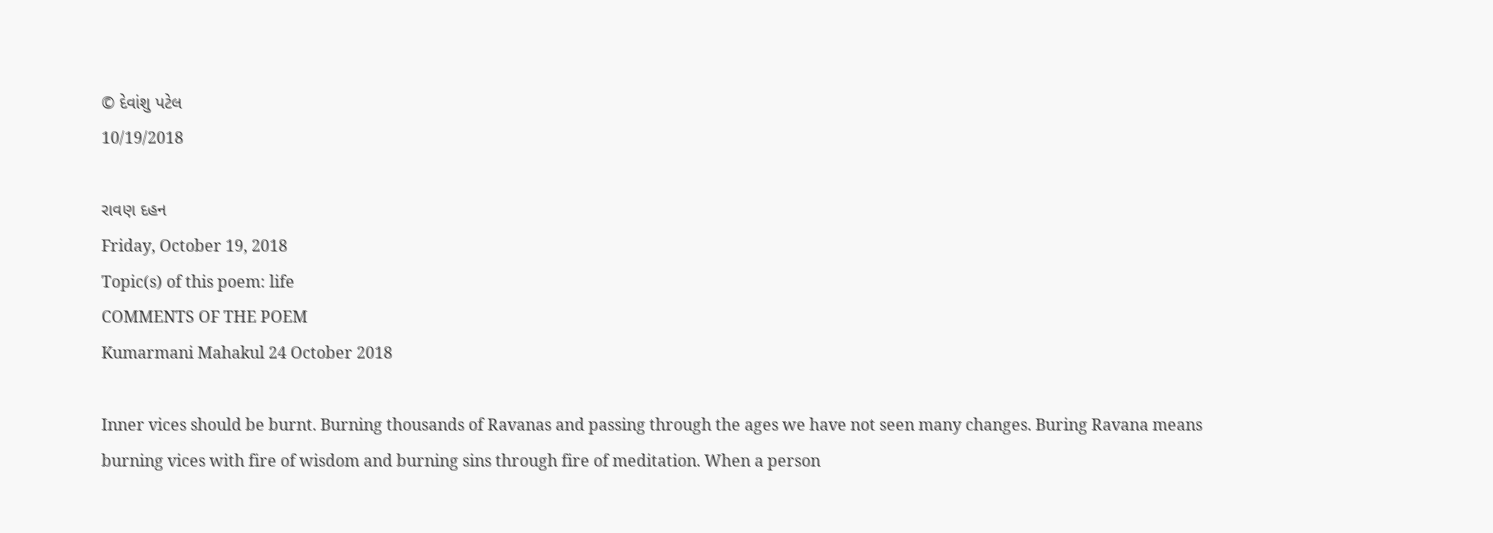© દેવાંશુ પટેલ
10/19/2018

રાવણ દહન
Friday, October 19, 2018
Topic(s) of this poem: life
COMMENTS OF THE POEM
Kumarmani Mahakul 24 October 2018

Inner vices should be burnt. Burning thousands of Ravanas and passing through the ages we have not seen many changes. Buring Ravana means burning vices with fire of wisdom and burning sins through fire of meditation. When a person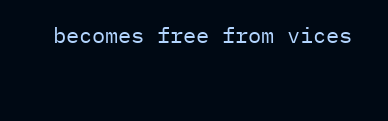becomes free from vices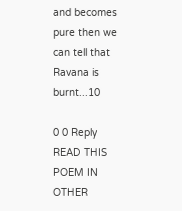and becomes pure then we can tell that Ravana is burnt...10

0 0 Reply
READ THIS POEM IN OTHER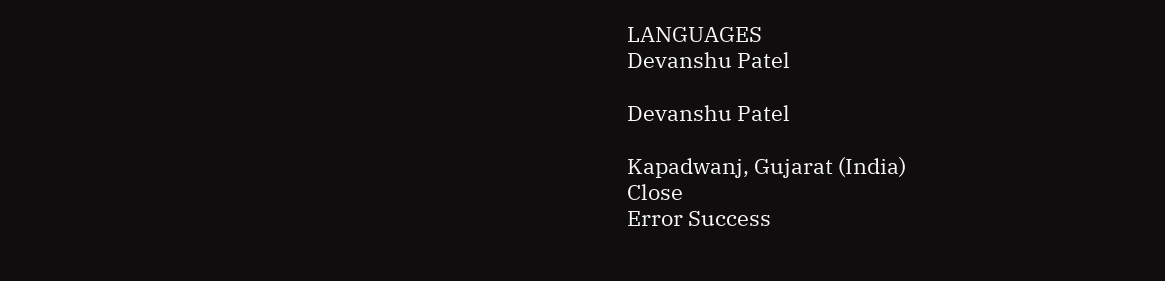LANGUAGES
Devanshu Patel

Devanshu Patel

Kapadwanj, Gujarat (India)
Close
Error Success